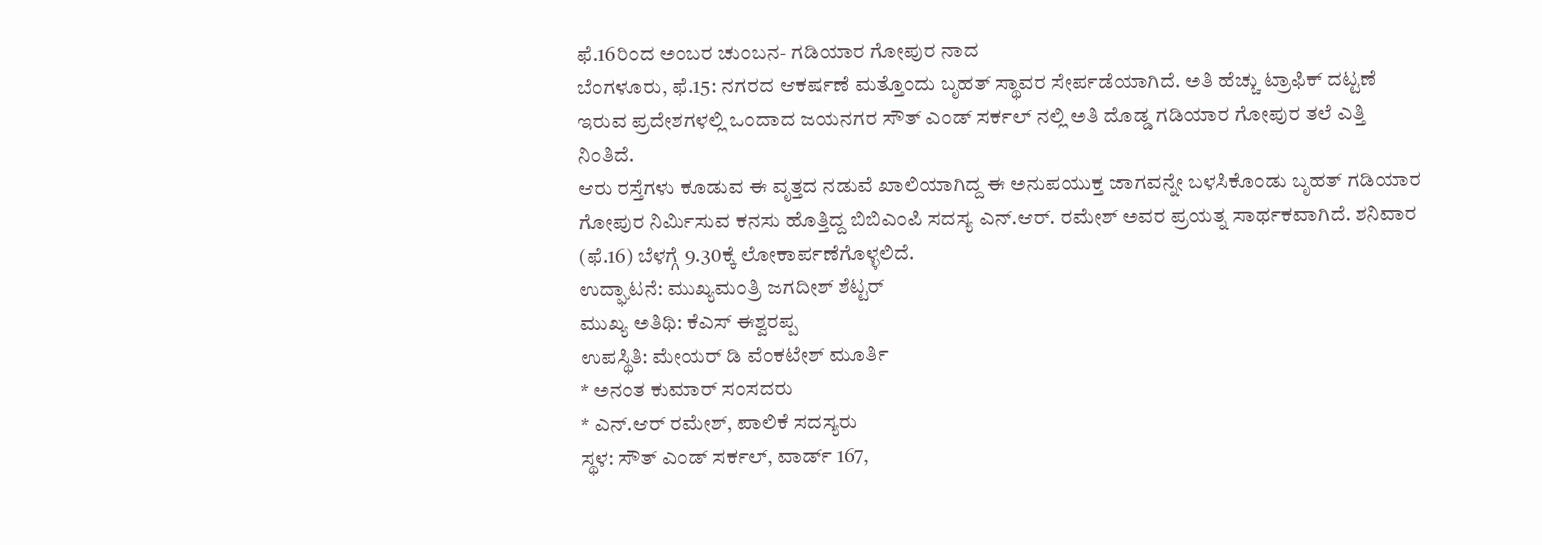ಫೆ.16ರಿಂದ ಅಂಬರ ಚುಂಬನ- ಗಡಿಯಾರ ಗೋಪುರ ನಾದ
ಬೆಂಗಳೂರು, ಫೆ.15: ನಗರದ ಆಕರ್ಷಣೆ ಮತ್ತೊಂದು ಬೃಹತ್ ಸ್ಥಾವರ ಸೇರ್ಪಡೆಯಾಗಿದೆ. ಅತಿ ಹೆಚ್ಚು ಟ್ರಾಫಿಕ್ ದಟ್ಟಣೆ ಇರುವ ಪ್ರದೇಶಗಳಲ್ಲಿ ಒಂದಾದ ಜಯನಗರ ಸೌತ್ ಎಂಡ್ ಸರ್ಕಲ್ ನಲ್ಲಿ ಅತಿ ದೊಡ್ಡ ಗಡಿಯಾರ ಗೋಪುರ ತಲೆ ಎತ್ತಿ ನಿಂತಿದೆ.
ಆರು ರಸ್ತೆಗಳು ಕೂಡುವ ಈ ವೃತ್ತದ ನಡುವೆ ಖಾಲಿಯಾಗಿದ್ದ ಈ ಅನುಪಯುಕ್ತ ಜಾಗವನ್ನೇ ಬಳಸಿಕೊಂಡು ಬೃಹತ್ ಗಡಿಯಾರ ಗೋಪುರ ನಿರ್ಮಿಸುವ ಕನಸು ಹೊತ್ತಿದ್ದ ಬಿಬಿಎಂಪಿ ಸದಸ್ಯ ಎನ್.ಆರ್. ರಮೇಶ್ ಅವರ ಪ್ರಯತ್ನ ಸಾರ್ಥಕವಾಗಿದೆ. ಶನಿವಾರ (ಫೆ.16) ಬೆಳಗ್ಗೆ 9.30ಕ್ಕೆ ಲೋಕಾರ್ಪಣೆಗೊಳ್ಳಲಿದೆ.
ಉದ್ಘಾಟನೆ: ಮುಖ್ಯಮಂತ್ರಿ ಜಗದೀಶ್ ಶೆಟ್ಟರ್
ಮುಖ್ಯ ಅತಿಥಿ: ಕೆಎಸ್ ಈಶ್ವರಪ್ಪ
ಉಪಸ್ಥಿತಿ: ಮೇಯರ್ ಡಿ ವೆಂಕಟೇಶ್ ಮೂರ್ತಿ
* ಅನಂತ ಕುಮಾರ್ ಸಂಸದರು
* ಎನ್.ಆರ್ ರಮೇಶ್, ಪಾಲಿಕೆ ಸದಸ್ಯರು
ಸ್ಥಳ: ಸೌತ್ ಎಂಡ್ ಸರ್ಕಲ್, ವಾರ್ಡ್ 167,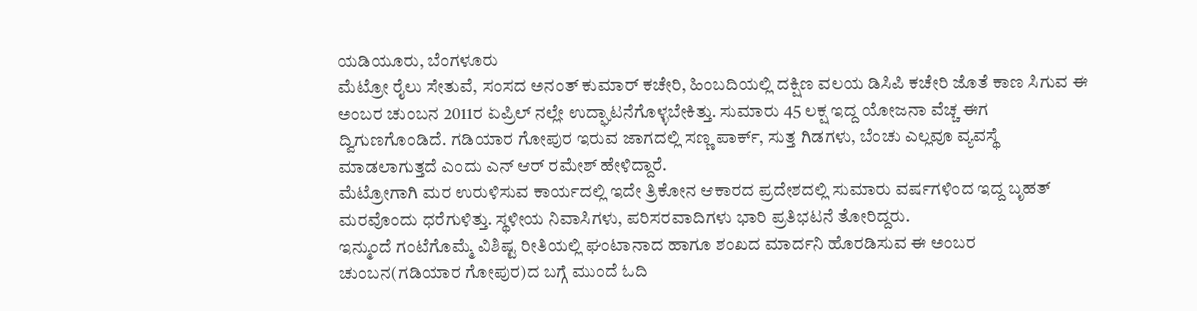ಯಡಿಯೂರು, ಬೆಂಗಳೂರು
ಮೆಟ್ರೋ ರೈಲು ಸೇತುವೆ, ಸಂಸದ ಅನಂತ್ ಕುಮಾರ್ ಕಚೇರಿ, ಹಿಂಬದಿಯಲ್ಲಿ ದಕ್ಷಿಣ ವಲಯ ಡಿಸಿಪಿ ಕಚೇರಿ ಜೊತೆ ಕಾಣ ಸಿಗುವ ಈ ಅಂಬರ ಚುಂಬನ 2011ರ ಏಪ್ರಿಲ್ ನಲ್ಲೇ ಉದ್ಘಾಟನೆಗೊಳ್ಳಬೇಕಿತ್ತು. ಸುಮಾರು 45 ಲಕ್ಷ ಇದ್ದ ಯೋಜನಾ ವೆಚ್ಚ ಈಗ ದ್ವಿಗುಣಗೊಂಡಿದೆ. ಗಡಿಯಾರ ಗೋಪುರ ಇರುವ ಜಾಗದಲ್ಲಿ ಸಣ್ಣ ಪಾರ್ಕ್, ಸುತ್ತ ಗಿಡಗಳು, ಬೆಂಚು ಎಲ್ಲವೂ ವ್ಯವಸ್ಥೆ ಮಾಡಲಾಗುತ್ತದೆ ಎಂದು ಎನ್ ಆರ್ ರಮೇಶ್ ಹೇಳಿದ್ದಾರೆ.
ಮೆಟ್ರೋಗಾಗಿ ಮರ ಉರುಳಿಸುವ ಕಾರ್ಯದಲ್ಲಿ ಇದೇ ತ್ರಿಕೋನ ಆಕಾರದ ಪ್ರದೇಶದಲ್ಲಿ ಸುಮಾರು ವರ್ಷಗಳಿಂದ ಇದ್ದ ಬೃಹತ್ ಮರವೊಂದು ಧರೆಗುಳಿತ್ತು. ಸ್ಥಳೀಯ ನಿವಾಸಿಗಳು, ಪರಿಸರವಾದಿಗಳು ಭಾರಿ ಪ್ರತಿಭಟನೆ ತೋರಿದ್ದರು.
ಇನ್ಮುಂದೆ ಗಂಟೆಗೊಮ್ಮೆ ವಿಶಿಷ್ಟ ರೀತಿಯಲ್ಲಿ ಘಂಟಾನಾದ ಹಾಗೂ ಶಂಖದ ಮಾರ್ದನಿ ಹೊರಡಿಸುವ ಈ ಅಂಬರ ಚುಂಬನ(ಗಡಿಯಾರ ಗೋಪುರ)ದ ಬಗ್ಗೆ ಮುಂದೆ ಓದಿ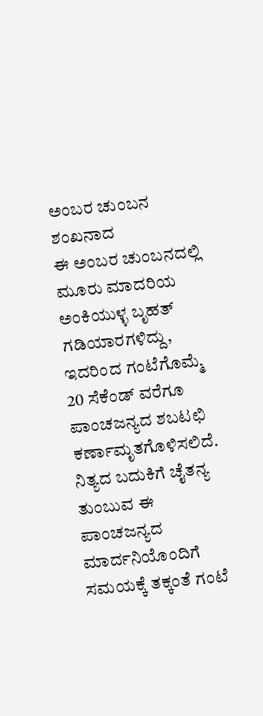ಅಂಬರ ಚುಂಬನ ಶಂಖನಾದ
ಈ ಅಂಬರ ಚುಂಬನದಲ್ಲಿ ಮೂರು ಮಾದರಿಯ ಅಂಕಿಯುಳ್ಳ ಬೃಹತ್ ಗಡಿಯಾರಗಳಿದ್ದು, ಇದರಿಂದ ಗಂಟೆಗೊಮ್ಮೆ 20 ಸೆಕೆಂಡ್ ವರೆಗೂ ಪಾಂಚಜನ್ಯದ ಶಬಟಛಿ ಕರ್ಣಾಮೃತಗೊಳಿಸಲಿದೆ. ನಿತ್ಯದ ಬದುಕಿಗೆ ಚೈತನ್ಯ ತುಂಬುವ ಈ ಪಾಂಚಜನ್ಯದ ಮಾರ್ದನಿಯೊಂದಿಗೆ ಸಮಯಕ್ಕೆ ತಕ್ಕಂತೆ ಗಂಟೆ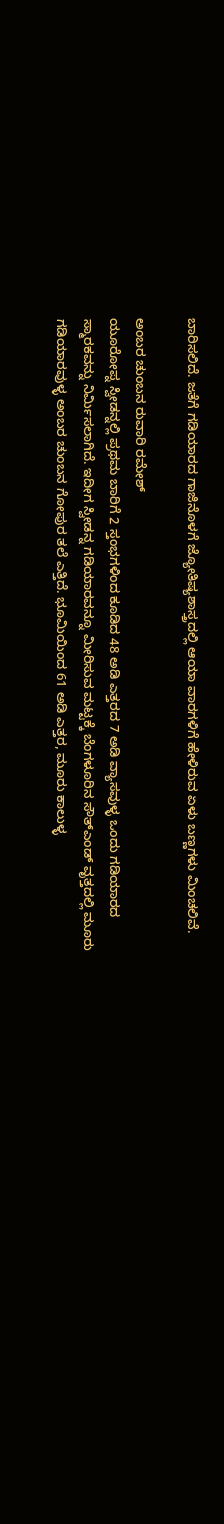ಬಾರಿಸಲಿದೆ. ಜತೆಗೆ ಗಡಿಯಾರದ ಗಾಜಿನೊಳಗೆ ಜ್ಯೋತಿಷ್ಯಶಾಸ್ತ್ರದಲ್ಲಿ ಆಯಾ ವಾರಗಳಿಗೆ ಹೇಳಿರುವ ಏಳು ಬಣ್ಣಗಳು ಮಿಂಚಲಿವೆ.

ಅಂಬರ ಚುಂಬನ ರುವಾರಿ ರಮೇಶ್
ಯೂರೋಪ್ನ ಸ್ವೀಡನ್ನಲ್ಲಿ ಪ್ರಥಮ ಬಾರಿಗೆ 2 ಸ್ತಂಭಗಳಿಂದ ಕೂಡಿದ 48 ಅಡಿ ಎತ್ತರದ 7 ಅಡಿ ವ್ಯಾಸವುಳ್ಳ ಒಂದು ಗಡಿಯಾರದ ಸ್ಮಾರಕವನ್ನು ನಿರ್ಮಿಸಲಾಗಿದೆ. ಇದೀಗ ಸ್ವೀಡನ್ನ ಗಡಿಯಾರವನ್ನೂ ಮೀರಿಸುವ ಮಟ್ಟಕ್ಕೆ ಬೆಂಗಳೂರಿನ ಸೌತ್ಎಂಡ್ ವೃತ್ತದಲ್ಲಿ ಮೂರು ಗಡಿಯಾರವುಳ್ಳ ಅಂಬರ ಚುಂಬನ ಗೋಪುರ ತಲೆ ಎತ್ತಿದೆ. ಭೂಮಿಯಿಂದ 61 ಅಡಿ ಎತ್ತರ, ಮೂರು ಕಾಲುಳ್ಳ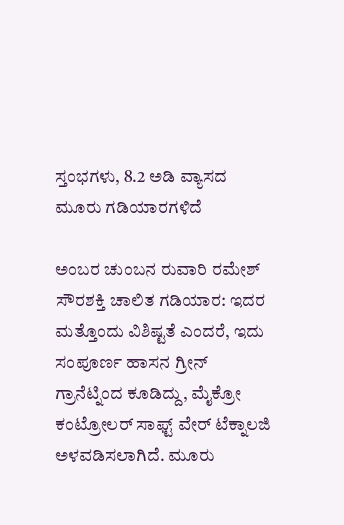ಸ್ತಂಭಗಳು, 8.2 ಅಡಿ ವ್ಯಾಸದ ಮೂರು ಗಡಿಯಾರಗಳಿದೆ

ಅಂಬರ ಚುಂಬನ ರುವಾರಿ ರಮೇಶ್
ಸೌರಶಕ್ತಿ ಚಾಲಿತ ಗಡಿಯಾರ: ಇದರ ಮತ್ತೊಂದು ವಿಶಿಷ್ಟತೆ ಎಂದರೆ, ಇದು ಸಂಪೂರ್ಣ ಹಾಸನ ಗ್ರೀನ್ ಗ್ರಾನೆಟ್ನಿಂದ ಕೂಡಿದ್ದು, ಮೈಕ್ರೋ ಕಂಟ್ರೋಲರ್ ಸಾಫ್ಟ್ ವೇರ್ ಟೆಕ್ನಾಲಜಿ ಅಳವಡಿಸಲಾಗಿದೆ. ಮೂರು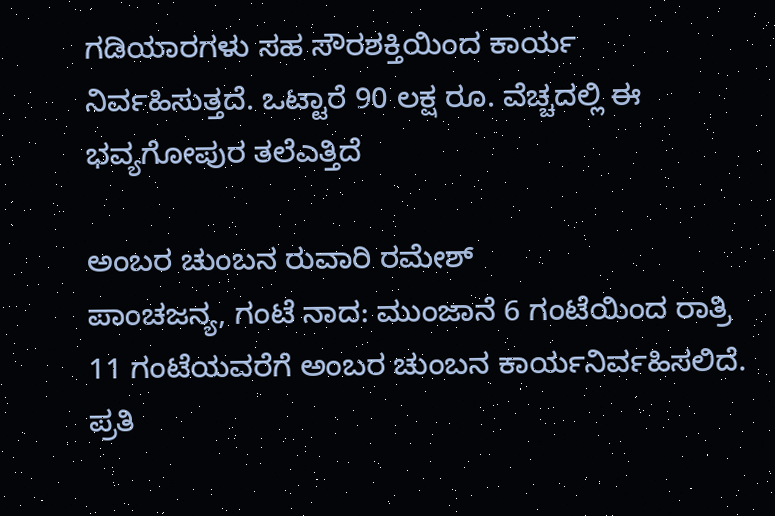ಗಡಿಯಾರಗಳು ಸಹ ಸೌರಶಕ್ತಿಯಿಂದ ಕಾರ್ಯ ನಿರ್ವಹಿಸುತ್ತದೆ. ಒಟ್ಟಾರೆ 90 ಲಕ್ಷ ರೂ. ವೆಚ್ಚದಲ್ಲಿ ಈ ಭವ್ಯಗೋಪುರ ತಲೆಎತ್ತಿದೆ

ಅಂಬರ ಚುಂಬನ ರುವಾರಿ ರಮೇಶ್
ಪಾಂಚಜನ್ಯ, ಗಂಟೆ ನಾದ: ಮುಂಜಾನೆ 6 ಗಂಟೆಯಿಂದ ರಾತ್ರಿ 11 ಗಂಟೆಯವರೆಗೆ ಅಂಬರ ಚುಂಬನ ಕಾರ್ಯನಿರ್ವಹಿಸಲಿದೆ. ಪ್ರತಿ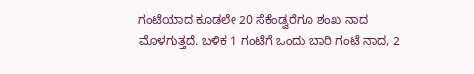ಗಂಟೆಯಾದ ಕೂಡಲೇ 20 ಸೆಕೆಂಡ್ವರೆಗೂ ಶಂಖ ನಾದ ಮೊಳಗುತ್ತದೆ. ಬಳಿಕ 1 ಗಂಟೆಗೆ ಒಂದು ಬಾರಿ ಗಂಟೆ ನಾದ, 2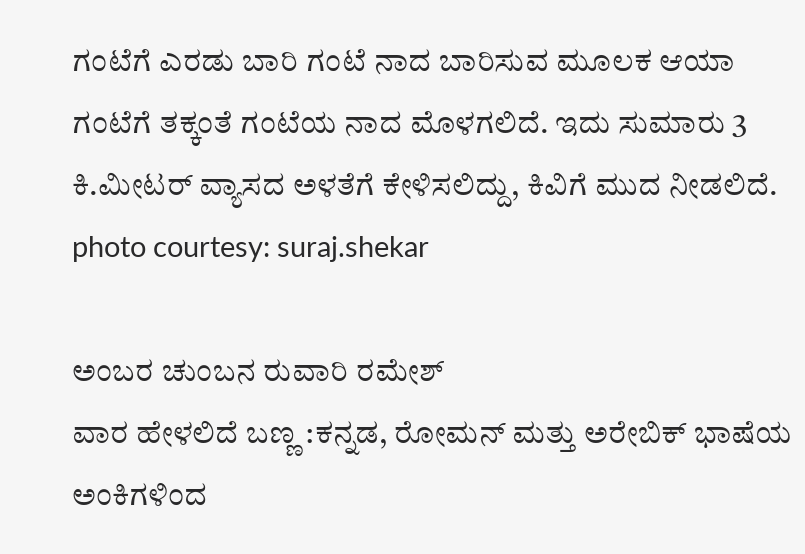ಗಂಟೆಗೆ ಎರಡು ಬಾರಿ ಗಂಟೆ ನಾದ ಬಾರಿಸುವ ಮೂಲಕ ಆಯಾ ಗಂಟೆಗೆ ತಕ್ಕಂತೆ ಗಂಟೆಯ ನಾದ ಮೊಳಗಲಿದೆ. ಇದು ಸುಮಾರು 3 ಕಿ.ಮೀಟರ್ ವ್ಯಾಸದ ಅಳತೆಗೆ ಕೇಳಿಸಲಿದ್ದು, ಕಿವಿಗೆ ಮುದ ನೀಡಲಿದೆ. photo courtesy: suraj.shekar

ಅಂಬರ ಚುಂಬನ ರುವಾರಿ ರಮೇಶ್
ವಾರ ಹೇಳಲಿದೆ ಬಣ್ಣ :ಕನ್ನಡ, ರೋಮನ್ ಮತ್ತು ಅರೇಬಿಕ್ ಭಾಷೆಯ ಅಂಕಿಗಳಿಂದ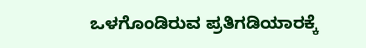ಒಳಗೊಂಡಿರುವ ಪ್ರತಿಗಡಿಯಾರಕ್ಕೆ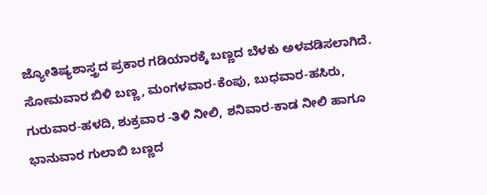ಜ್ಯೋತಿಷ್ಯಶಾಸ್ತ್ರದ ಪ್ರಕಾರ ಗಡಿಯಾರಕ್ಕೆ ಬಣ್ಣದ ಬೆಳಕು ಅಳವಡಿಸಲಾಗಿದೆ.
ಸೋಮವಾರ ಬಿಳಿ ಬಣ್ಣ, ಮಂಗಳವಾರ-ಕೆಂಪು, ಬುಧವಾರ-ಹಸಿರು, ಗುರುವಾರ-ಹಳದಿ, ಶುಕ್ರವಾರ -ತಿಳಿ ನೀಲಿ, ಶನಿವಾರ-ಕಾಡ ನೀಲಿ ಹಾಗೂ ಭಾನುವಾರ ಗುಲಾಬಿ ಬಣ್ಣದ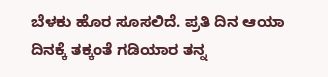ಬೆಳಕು ಹೊರ ಸೂಸಲಿದೆ. ಪ್ರತಿ ದಿನ ಆಯಾ ದಿನಕ್ಕೆ ತಕ್ಕಂತೆ ಗಡಿಯಾರ ತನ್ನ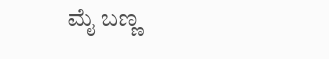ಮೈ ಬಣ್ಣ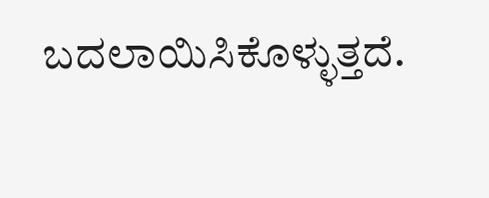ಬದಲಾಯಿಸಿಕೊಳ್ಳುತ್ತದೆ.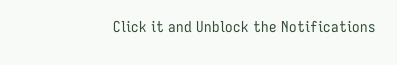Click it and Unblock the Notifications